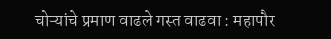चोऱ्यांचे प्रमाण वाढले गस्त वाढवा : महापौर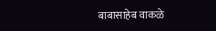बाबासाहेब वाकळे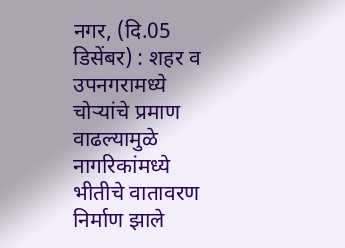नगर, (दि.05 डिसेंबर) : शहर व उपनगरामध्ये चोऱ्यांचे प्रमाण वाढल्यामुळे नागरिकांमध्ये भीतीचे वातावरण निर्माण झाले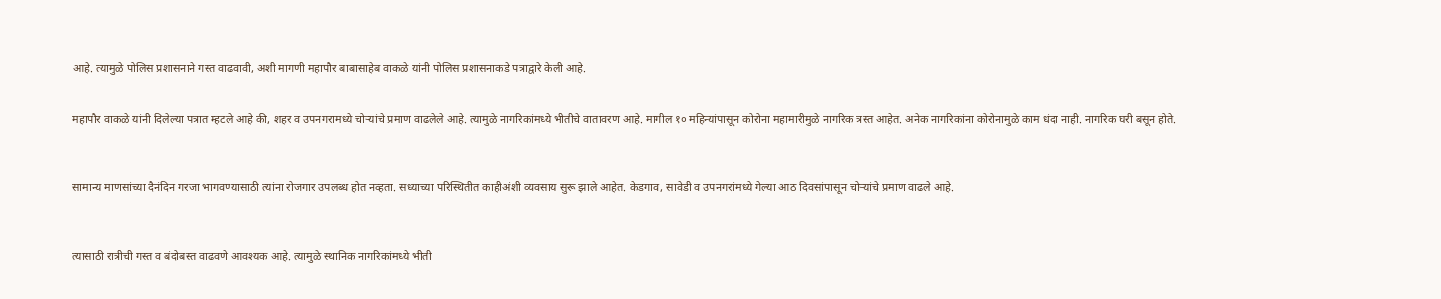आहे. त्यामुळे पोलिस प्रशासनाने गस्त वाढवावी, अशी मागणी महापौर बाबासाहेब वाकळे यांनी पोलिस प्रशासनाकडे पत्राद्वारे केली आहे.


महापौर वाकळे यांनी दिलेल्या पत्रात म्हटले आहे की, शहर व उपनगरामध्ये चोऱ्यांचे प्रमाण वाढलेले आहे. त्यामुळे नागरिकांमध्ये भीतीचे वातावरण आहे. मागील १० महिन्यांपासून कोरोना महामारीमुळे नागरिक त्रस्त आहेत. अनेक नागरिकांना कोरोनामुळे काम धंदा नाही. नागरिक घरी बसून होते.



सामान्य माणसांच्या दैनंदिन गरजा भागवण्यासाठी त्यांना रोजगार उपलब्ध होत नव्हता. सध्याच्या परिस्थितीत काहीअंशी व्यवसाय सुरू झाले आहेत. केडगाव, सावेडी व उपनगरांमध्ये गेल्या आठ दिवसांपासून चोऱ्यांचे प्रमाण वाढले आहे.



त्यासाठी रात्रीची गस्त व बंदोबस्त वाढवणे आवश्यक आहे. त्यामुळे स्थानिक नागरिकांमध्ये भीती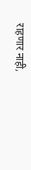राहणार नाही,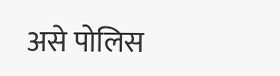असे पोलिस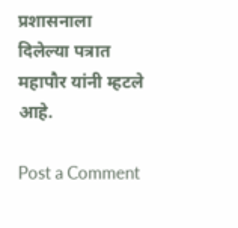प्रशासनाला दिलेल्या पत्रात महापौर यांनी म्हटले आहे.

Post a Comment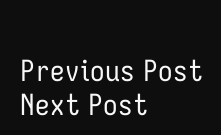Previous Post Next Post